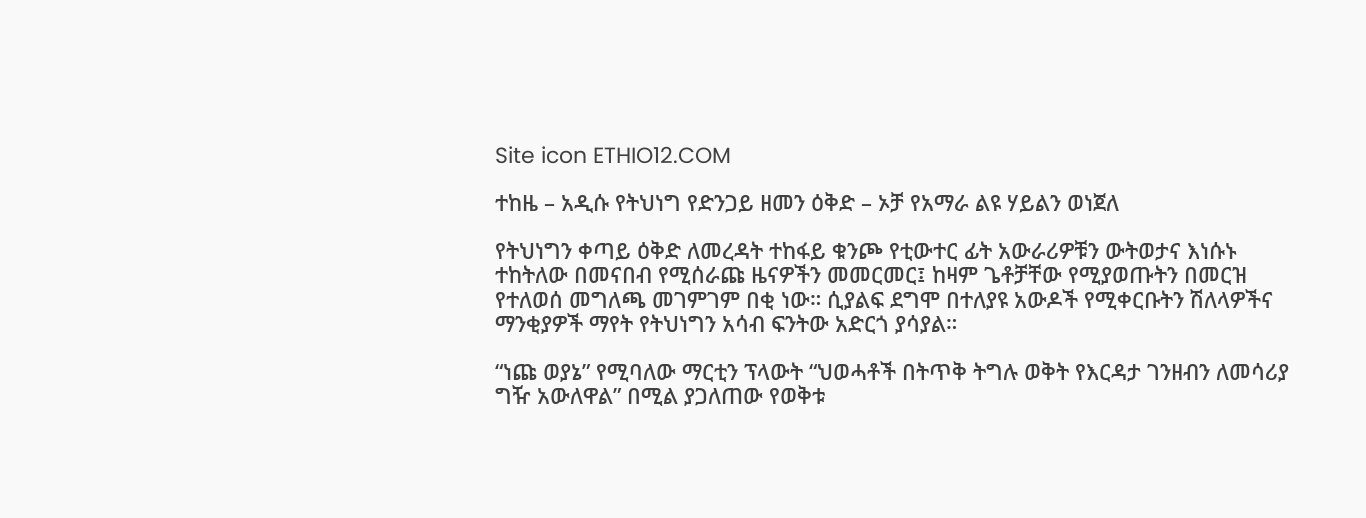Site icon ETHIO12.COM

ተከዜ – አዲሱ የትህነግ የድንጋይ ዘመን ዕቅድ – ኦቻ የአማራ ልዩ ሃይልን ወነጀለ

የትህነግን ቀጣይ ዕቅድ ለመረዳት ተከፋይ ቁንጮ የቲውተር ፊት አውራሪዎቹን ውትወታና እነሱኑ ተከትለው በመናበብ የሚሰራጩ ዜናዎችን መመርመር፤ ከዛም ጌቶቻቸው የሚያወጡትን በመርዝ የተለወሰ መግለጫ መገምገም በቂ ነው። ሲያልፍ ደግሞ በተለያዩ አውዶች የሚቀርቡትን ሽለላዎችና ማንቂያዎች ማየት የትህነግን አሳብ ፍንትው አድርጎ ያሳያል።

“ነጩ ወያኔ” የሚባለው ማርቲን ፕላውት “ህወሓቶች በትጥቅ ትግሉ ወቅት የእርዳታ ገንዘብን ለመሳሪያ ግዥ አውለዋል” በሚል ያጋለጠው የወቅቱ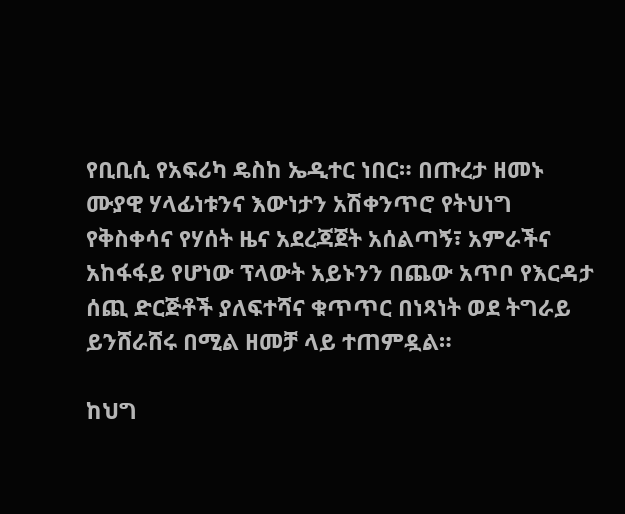የቢቢሲ የአፍሪካ ዴስከ ኤዲተር ነበር። በጡረታ ዘመኑ ሙያዊ ሃላፊነቱንና እውነታን አሽቀንጥሮ የትህነግ የቅስቀሳና የሃሰት ዜና አደረጃጀት አሰልጣኝ፣ አምራችና አከፋፋይ የሆነው ፕላውት አይኑንን በጨው አጥቦ የእርዳታ ሰጪ ድርጅቶች ያለፍተሻና ቁጥጥር በነጻነት ወደ ትግራይ ይንሸራሸሩ በሚል ዘመቻ ላይ ተጠምዷል።

ከህግ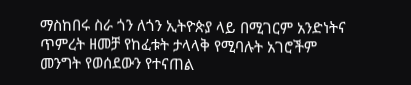ማስከበሩ ስራ ጎን ለጎን ኢትዮጵያ ላይ በሚገርም አንድነትና ጥምረት ዘመቻ የከፈቱት ታላላቅ የሚባሉት አገሮችም መንግት የወሰደውን የተናጠል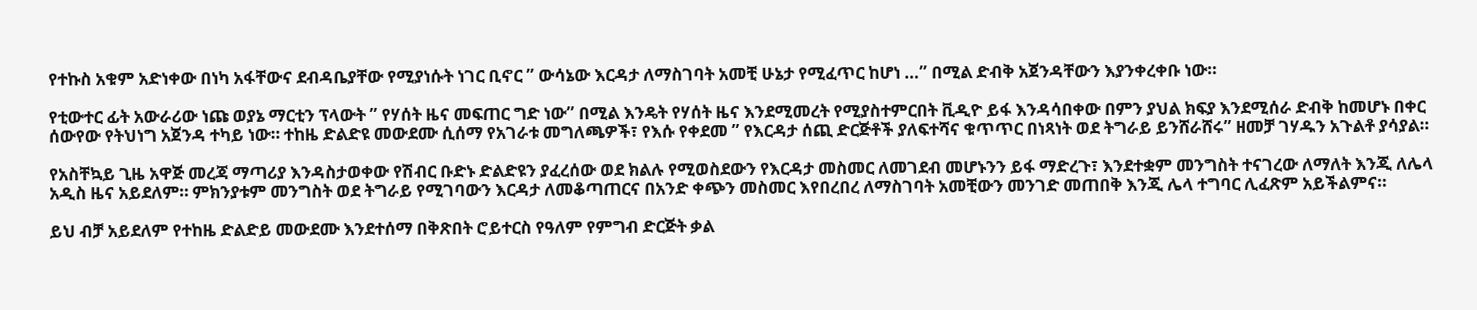የተኩስ አቁም አድነቀው በነካ አፋቸውና ደብዳቤያቸው የሚያነሱት ነገር ቢኖር ” ውሳኔው እርዳታ ለማስገባት አመቺ ሁኔታ የሚፈጥር ከሆነ …” በሚል ድብቅ አጀንዳቸውን እያንቀረቀቡ ነው።

የቲውተር ፊት አውራሪው ነጩ ወያኔ ማርቲን ፕላውት ” የሃሰት ዜና መፍጠር ግድ ነው” በሚል እንዴት የሃሰት ዜና እንደሚመረት የሚያስተምርበት ቪዲዮ ይፋ እንዳሳበቀው በምን ያህል ክፍያ እንደሚሰራ ድብቅ ከመሆኑ በቀር ሰውየው የትህነግ አጀንዳ ተካይ ነው። ተከዜ ድልድዩ መውደሙ ሲሰማ የአገራቱ መግለጫዎች፣ የእሱ የቀደመ ” የእርዳታ ሰጪ ድርጅቶች ያለፍተሻና ቁጥጥር በነጻነት ወደ ትግራይ ይንሸራሸሩ” ዘመቻ ገሃዱን አጉልቶ ያሳያል።

የአስቸኳይ ጊዜ አዋጅ መረጃ ማጣሪያ እንዳስታወቀው የሽብር ቡድኑ ድልድዩን ያፈረሰው ወደ ክልሉ የሚወስደውን የእርዳታ መስመር ለመገደብ መሆኑንን ይፋ ማድረጉ፣ እንደተቋም መንግስት ተናገረው ለማለት እንጂ ለሌላ አዲስ ዜና አይደለም። ምክንያቱም መንግስት ወደ ትግራይ የሚገባውን እርዳታ ለመቆጣጠርና በአንድ ቀጭን መስመር እየበረበረ ለማስገባት አመቺውን መንገድ መጠበቅ እንጂ ሌላ ተግባር ሊፈጽም አይችልምና።

ይህ ብቻ አይደለም የተከዜ ድልድይ መውደሙ እንደተሰማ በቅጽበት ሮይተርስ የዓለም የምግብ ድርጅት ቃል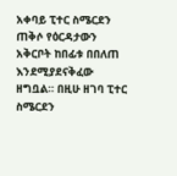አቀባይ ፒተር ስሜርደን ጠቅሶ የዕርዳታውን አቅርቦት ከበፊቱ በበለጠ እንደሚያደናቅፈው ዘግቧል። በዚሁ ዘገባ ፒተር ስሜርደን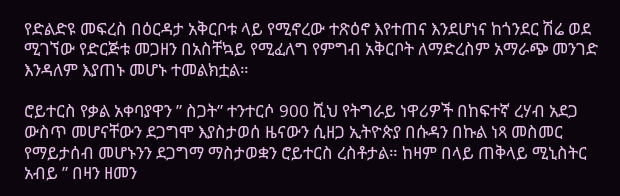የድልድዩ መፍረስ በዕርዳታ አቅርቦቱ ላይ የሚኖረው ተጽዕኖ እየተጠና እንደሆነና ከጎንደር ሽሬ ወደ ሚገኘው የድርጅቱ መጋዘን በአስቸኳይ የሚፈለግ የምግብ አቅርቦት ለማድረስም አማራጭ መንገድ እንዳለም እያጠኑ መሆኑ ተመልክቷል።

ሮይተርስ የቃል አቀባያዋን ” ስጋት” ተንተርሶ 900 ሺህ የትግራይ ነዋሪዎች በከፍተኛ ረሃብ አደጋ ውስጥ መሆናቸውን ደጋግሞ እያስታወሰ ዜናውን ሲዘጋ ኢትዮጵያ በሱዳን በኩል ነጻ መስመር የማይታሰብ መሆኑንን ደጋግማ ማስታወቋን ሮይተርስ ረስቶታል። ከዛም በላይ ጠቅላይ ሚኒስትር አብይ ” በዛን ዘመን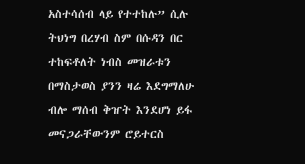አስተሳሰብ ላይ የተተከሉ” ሲሉ ትህነግ በረሃብ ስም በሱዳን በር ተከፍቶለት ነብስ መዝራቱን በማስታወስ ያንን ዛሬ እደግማለሁ ብሎ ማሰብ ቅዠት እንደሆነ ይፋ መናጋራቸውንም ሮይተርስ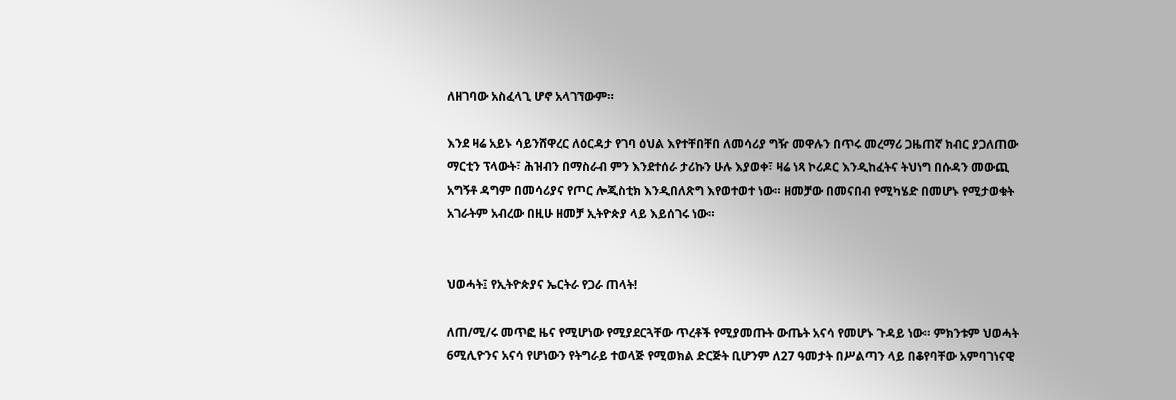ለዘገባው አስፈላጊ ሆኖ አላገኘውም።

እንደ ዛሬ አይኑ ሳይንሸዋረር ለዕርዳታ የገባ ዕህል እየተቸበቸበ ለመሳሪያ ግዥ መዋሉን በጥሩ መረማሪ ጋዜጠኛ ክብር ያጋለጠው ማርቲን ፕላውት፣ ሕዝብን በማስራብ ምን እንደተሰራ ታሪኩን ሁሉ እያወቀ፣ ዛሬ ነጻ ኮሪዶር እንዲከፈትና ትህነግ በሱዳን መውጪ አግኝቶ ዳግም በመሳሪያና የጦር ሎጂስቲክ እንዲበለጽግ እየወተወተ ነው። ዘመቻው በመናበብ የሚካሄድ በመሆኑ የሚታወቁት አገራትም አብረው በዚሁ ዘመቻ ኢትዮጵያ ላይ እይሰገሩ ነው።


ህወሓት፤ የኢትዮጵያና ኤርትራ የጋራ ጠላት!

ለጠ/ሚ/ሩ መጥፎ ዜና የሚሆነው የሚያደርጓቸው ጥረቶች የሚያመጡት ውጤት አናሳ የመሆኑ ጉዳይ ነው። ምክንቱም ህወሓት 6ሚሊዮንና አናሳ የሆነውን የትግራይ ተወላጅ የሚወክል ድርጅት ቢሆንም ለ27 ዓመታት በሥልጣን ላይ በቆየባቸው አምባገነናዊ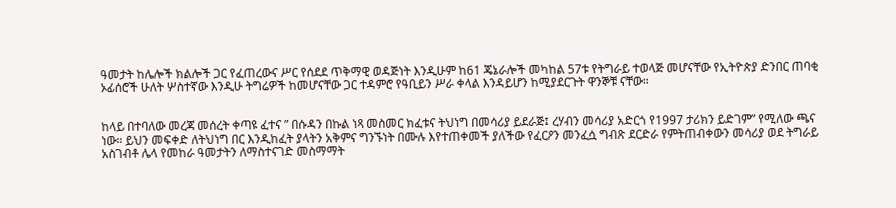ዓመታት ከሌሎች ክልሎች ጋር የፈጠረውና ሥር የሰደደ ጥቅማዊ ወዳጅነት እንዲሁም ከ61 ጄኔራሎች መካከል 57ቱ የትግራይ ተወላጅ መሆናቸው የኢትዮጵያ ድንበር ጠባቂ ኦፊሰሮች ሁለት ሦስተኛው እንዲሁ ትግሬዎች ከመሆናቸው ጋር ተዳምሮ የዓቢይን ሥራ ቀላል እንዳይሆን ከሚያደርጉት ዋንኞቹ ናቸው።


ከላይ በተባለው መረጃ መሰረት ቀጣዩ ፈተና ” በሱዳን በኩል ነጻ መስመር ክፈቱና ትህነግ በመሳሪያ ይደራጅ፤ ረሃብን መሳሪያ አድርጎ የ1997 ታሪክን ይድገም” የሚለው ጫና ነው። ይህን መፍቀድ ለትህነግ በር እንዲከፈት ያላትን አቅምና ግንኙነት በሙሉ እየተጠቀመች ያለችው የፈርዖን መንፈሷ ግብጽ ደርድራ የምትጠብቀውን መሳሪያ ወደ ትግራይ አስገብቶ ሌላ የመከራ ዓመታትን ለማስተናገድ መስማማት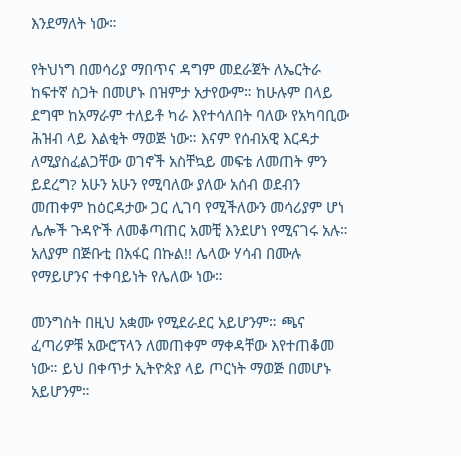እንደማለት ነው።

የትህነግ በመሳሪያ ማበጥና ዳግም መደራጀት ለኤርትራ ከፍተኛ ስጋት በመሆኑ በዝምታ አታየውም። ከሁሉም በላይ ደግሞ ከአማራም ተለይቶ ካራ እየተሳለበት ባለው የአካባቢው ሕዝብ ላይ እልቂት ማወጅ ነው። እናም የሰብአዊ እርዳታ ለሚያስፈልጋቸው ወገኖች አስቸኳይ መፍቴ ለመጠት ምን ይደረግ? አሁን አሁን የሚባለው ያለው አሰብ ወደብን መጠቀም ከዕርዳታው ጋር ሊገባ የሚችለውን መሳሪያም ሆነ ሌሎች ጉዳዮች ለመቆጣጠር አመቺ እንደሆነ የሚናገሩ አሉ። አለያም በጅቡቲ በአፋር በኩል!! ሌላው ሃሳብ በሙሉ የማይሆንና ተቀባይነት የሌለው ነው።

መንግስት በዚህ አቋሙ የሚደራደር አይሆንም። ጫና ፈጣሪዎቹ አውሮፕላን ለመጠቀም ማቀዳቸው እየተጠቆመ ነው። ይህ በቀጥታ ኢትዮጵያ ላይ ጦርነት ማወጅ በመሆኑ አይሆንም።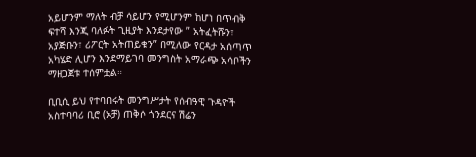አይሆንም ማለት ብቻ ሳይሆን የሚሆንም ከሆነ በጥብቅ ፍተሻ እንጂ ባለፉት ጊዚያት እንደታየው ” አትፈትሹን፣ አያጅቡን፣ ሪፖርት አትጠይቁን” በሚለው የርዳታ አሰጣጥ አካሄድ ሊሆን እንደማይገባ መንግስት አማራጭ አሳቦችን ማዘጋጀቱ ተሰምቷል።

ቢቢሲ ይህ የተባበሩት መንግሥታት የሰብዓዊ ጉዳዮች አስተባባሪ ቢሮ (ኦቻ) ጠቅሶ ጎንደርና ሽሬን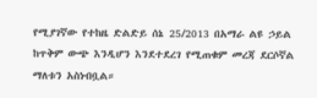የሚያገኛው የተከዜ ድልድይ ሰኔ 25/2013 በአማራ ልዩ ኃይል ከጥቅም ውጭ እንዲሆን እንደተደረገ የሚጠቁም መረጃ ደርሶኛል ማለቱን አስነብቧል።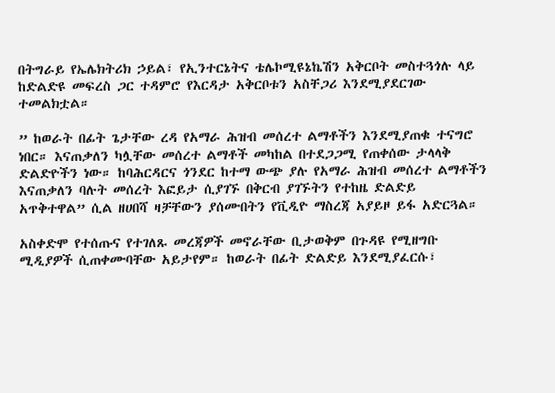በትግራይ የኤሌክትሪክ ኃይል፣ የኢንተርኔትና ቴሌኮሚዩኔኬሽን አቅርቦት መስተጓጎሉ ላይ ከድልድዩ መፍረስ ጋር ተዳምሮ የእርዳታ አቅርቦቱን አስቸጋሪ እንደሚያደርገው ተመልክቷል።

” ከወራት በፊት ጌታቸው ረዳ የአማራ ሕዝብ መሰረተ ልማቶችን እንደሚያጠቁ ተናግሮ ነበር። እናጠቃለን ካሏቸው መሰረተ ልማቶች መካከል በተደጋጋሚ የጠቀሰው ታላላቅ ድልድዮችን ነው። ከባሕርዳርና ጎንደር ከተማ ውጭ ያሉ የአማራ ሕዝብ መሰረተ ልማቶችን እናጠቃለን ባሉት መሰረት እፎይታ ሲያገኙ በቅርብ ያገኙትን የተከዜ ድልድይ አጥቅተዋል” ሲል ዘሀበሻ ዛቻቸውን ያሰሙበትን የቪዲዮ ማስረጃ አያይዞ ይፋ አድርጓል።

አስቀድሞ የተሰጡና የተገለጹ መረጃዎች መኖራቸው ቢታወቅም በጉዳዩ የሚዘግቡ ሚዲያዎች ሲጠቀሙባቸው አይታየም። ከወራት በፊት ድልድይ እንደሚያፈርሱ፣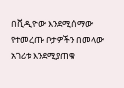በቪዲዮው እንደሚሰማው የተመረጡ ቦታዎችን በመላው አገሪቱ እንደሚያጠቁ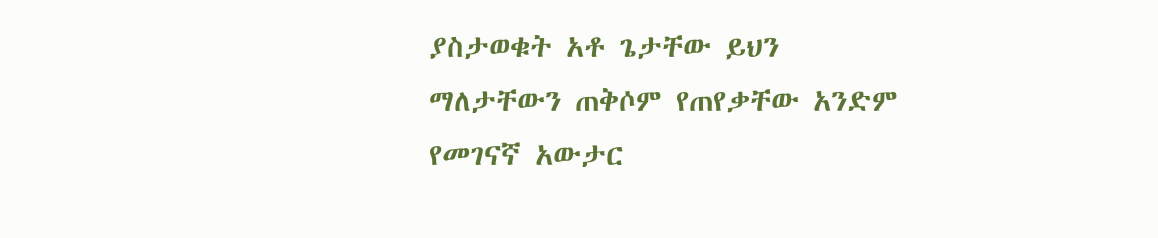ያስታወቁት አቶ ጌታቸው ይህን ማለታቸውን ጠቅሶም የጠየቃቸው አንድም የመገናኛ አውታር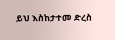ይህ እስከታተመ ድረስ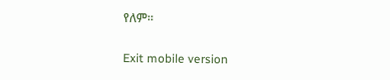የለም።

Exit mobile version